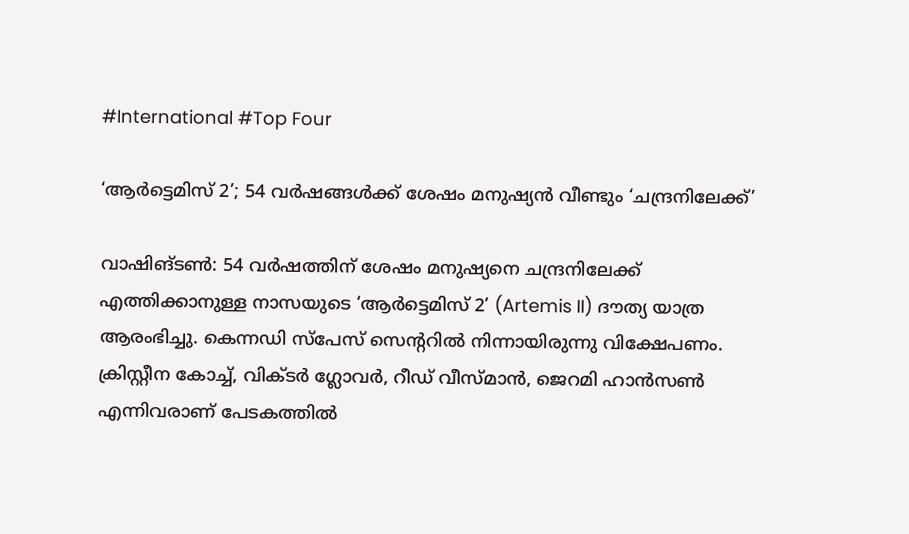#International #Top Four

‘ആര്‍ട്ടെമിസ് 2’; 54 വര്‍ഷങ്ങള്‍ക്ക് ശേഷം മനുഷ്യന്‍ വീണ്ടും ‘ചന്ദ്രനിലേക്ക്’

വാഷിങ്ടണ്‍: 54 വര്‍ഷത്തിന് ശേഷം മനുഷ്യനെ ചന്ദ്രനിലേക്ക് എത്തിക്കാനുള്ള നാസയുടെ ‘ആര്‍ട്ടെമിസ് 2’ (Artemis II) ദൗത്യ യാത്ര ആരംഭിച്ചു. കെന്നഡി സ്‌പേസ് സെന്ററില്‍ നിന്നായിരുന്നു വിക്ഷേപണം. ക്രിസ്റ്റീന കോച്ച്, വിക്ടര്‍ ഗ്ലോവര്‍, റീഡ് വീസ്മാന്‍, ജെറമി ഹാന്‍സണ്‍ എന്നിവരാണ് പേടകത്തില്‍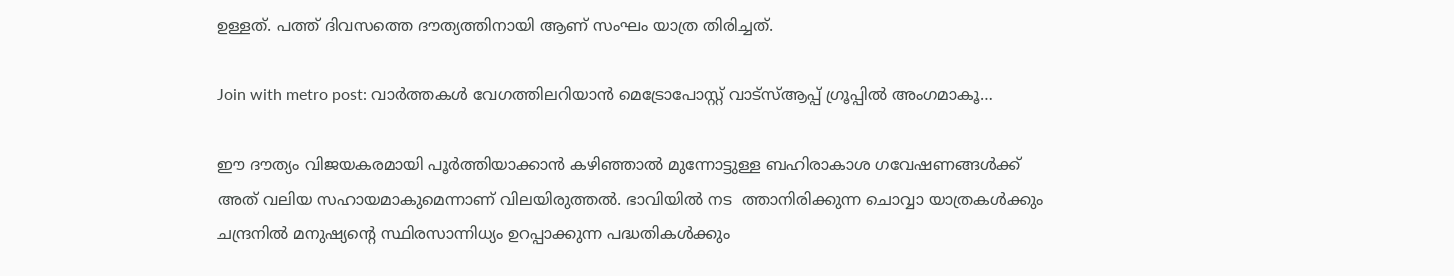ഉള്ളത്. പത്ത് ദിവസത്തെ ദൗത്യത്തിനായി ആണ് സംഘം യാത്ര തിരിച്ചത്.

Join with metro post: വാര്‍ത്തകള്‍ വേഗത്തിലറിയാന്‍ മെട്രോപോസ്റ്റ് വാട്‌സ്ആപ്പ് ഗ്രൂപ്പില്‍ അംഗമാകൂ…

ഈ ദൗത്യം വിജയകരമായി പൂര്‍ത്തിയാക്കാന്‍ കഴിഞ്ഞാല്‍ മുന്നോട്ടുള്ള ബഹിരാകാശ ഗവേഷണങ്ങള്‍ക്ക് അത് വലിയ സഹായമാകുമെന്നാണ് വിലയിരുത്തല്‍. ഭാവിയില്‍ നട  ത്താനിരിക്കുന്ന ചൊവ്വാ യാത്രകള്‍ക്കും ചന്ദ്രനില്‍ മനുഷ്യന്റെ സ്ഥിരസാന്നിധ്യം ഉറപ്പാക്കുന്ന പദ്ധതികള്‍ക്കും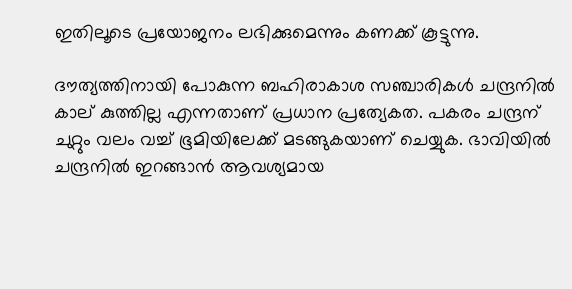ഇതിലൂടെ പ്രയോജനം ലഭിക്കുമെന്നും കണക്ക് കൂട്ടുന്നു.

ദൗത്യത്തിനായി പോകുന്ന ബഹിരാകാശ സഞ്ചാരികള്‍ ചന്ദ്രനില്‍ കാല് കുത്തില്ല എന്നതാണ് പ്രധാന പ്രത്യേകത. പകരം ചന്ദ്രന് ചുറ്റും വലം വച്ച് ഭൂമിയിലേക്ക് മടങ്ങുകയാണ് ചെയ്യുക. ഭാവിയില്‍ ചന്ദ്രനില്‍ ഇറങ്ങാന്‍ ആവശ്യമായ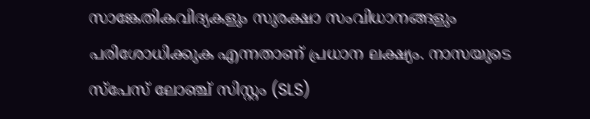സാങ്കേതികവിദ്യകളും സുരക്ഷാ സംവിധാനങ്ങളും പരിശോധിക്കുക എന്നതാണ് പ്രധാന ലക്ഷ്യം. നാസയുടെ സ്‌പേസ് ലോഞ്ച് സിസ്റ്റം (SLS)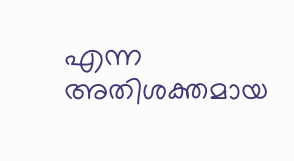എന്ന അതിശക്തമായ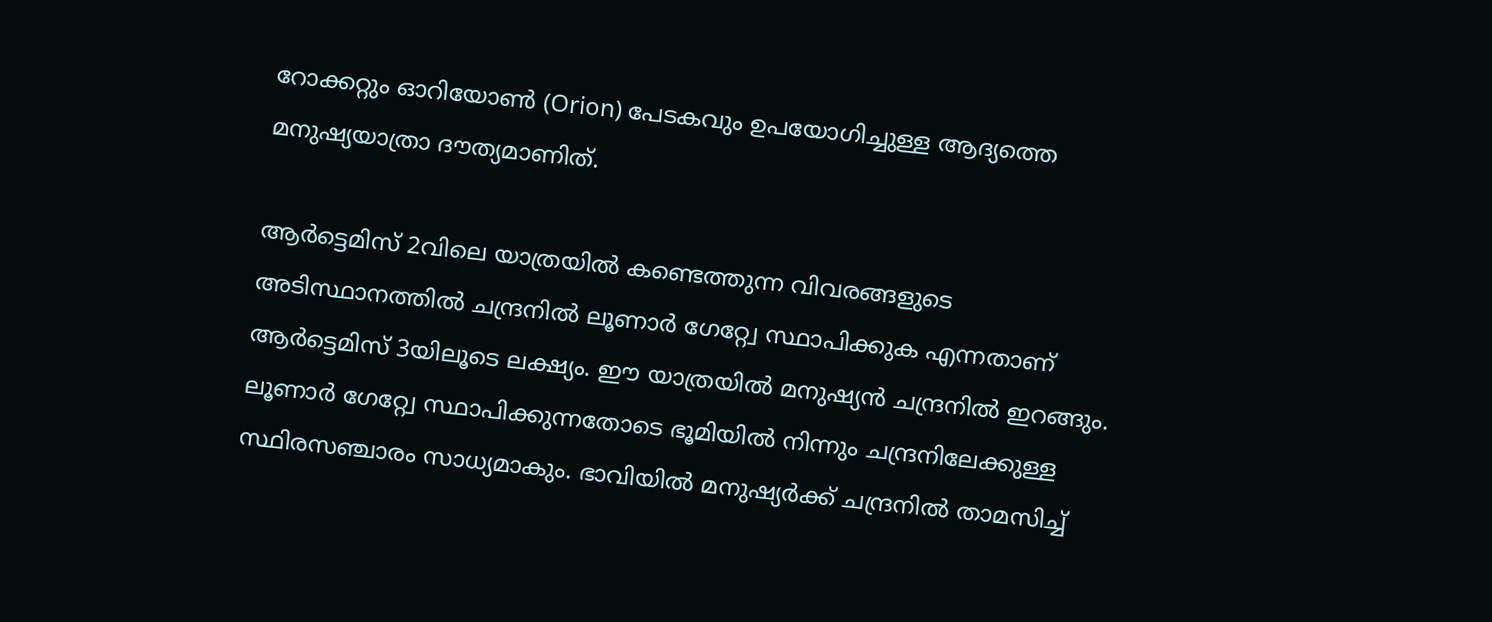റോക്കറ്റും ഓറിയോണ്‍ (Orion) പേടകവും ഉപയോഗിച്ചുള്ള ആദ്യത്തെ മനുഷ്യയാത്രാ ദൗത്യമാണിത്.

ആര്‍ട്ടെമിസ് 2വിലെ യാത്രയില്‍ കണ്ടെത്തുന്ന വിവരങ്ങളുടെ അടിസ്ഥാനത്തില്‍ ചന്ദ്രനില്‍ ലൂണാര്‍ ഗേറ്റ്വേ സ്ഥാപിക്കുക എന്നതാണ് ആര്‍ട്ടെമിസ് 3യിലൂടെ ലക്ഷ്യം. ഈ യാത്രയില്‍ മനുഷ്യന്‍ ചന്ദ്രനില്‍ ഇറങ്ങും. ലൂണാര്‍ ഗേറ്റ്വേ സ്ഥാപിക്കുന്നതോടെ ഭൂമിയില്‍ നിന്നും ചന്ദ്രനിലേക്കുള്ള സ്ഥിരസഞ്ചാരം സാധ്യമാകും. ഭാവിയില്‍ മനുഷ്യര്‍ക്ക് ചന്ദ്രനില്‍ താമസിച്ച്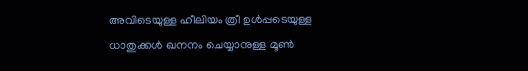അവിടെയുള്ള ഹീലിയം ത്രീ ഉള്‍പ്പടെയുള്ള ധാതുക്കള്‍ ഖനനം ചെയ്യാനുള്ള മൂണ്‍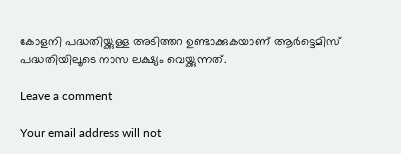കോളനി പദ്ധതിയ്ക്കുള്ള അടിത്തറ ഉണ്ടാക്കുകയാണ് ആര്‍ട്ടെമിസ് പദ്ധതിയിലൂടെ നാസ ലക്ഷ്യം വെയ്ക്കുന്നത്.

Leave a comment

Your email address will not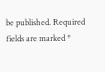be published. Required fields are marked *